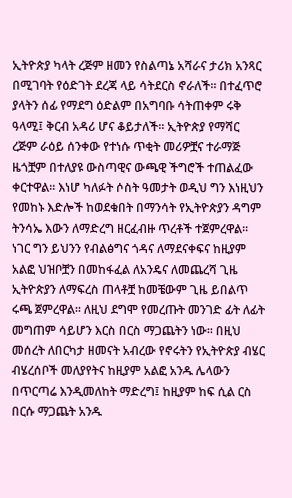ኢትዮጵያ ካላት ረጅም ዘመን የስልጣኔ አሻራና ታሪክ አንጻር በሚገባት የዕድገት ደረጃ ላይ ሳትደርስ ኖራለች፡፡ በተፈጥሮ ያላትን ሰፊ የማደግ ዕድልም በአግባቡ ሳትጠቀም ሩቅ ዓላሚ፤ ቅርብ አዳሪ ሆና ቆይታለች፡፡ ኢትዮጵያ የማሻር ረጅም ራዕይ ሰንቀው የተነሱ ጥቂት መሪዎቿና ተራማጅ ዜጎቿም በተለያዩ ውስጣዊና ውጫዊ ችግሮች ተጠልፈው ቀርተዋል፡፡ እነሆ ካለፉት ሶስት ዓመታት ወዲህ ግን እነዚህን የመከኑ እድሎች ከወደቁበት በማንሳት የኢትዮጵያን ዳግም ትንሳኤ እውን ለማድረግ ዘርፈብዙ ጥረቶች ተጀምረዋል፡፡
ነገር ግን ይህንን የብልፅግና ጎዳና ለማደናቀፍና ከዚያም አልፎ ህዝቦቿን በመከፋፈል ለአንዴና ለመጨረሻ ጊዜ ኢትዮጵያን ለማፍረስ ጠላቶቿ ከመቼውም ጊዜ ይበልጥ ሩጫ ጀምረዋል፡፡ ለዚህ ደግሞ የመረጡት መንገድ ፊት ለፊት መግጠም ሳይሆን እርስ በርስ ማጋጨትን ነው፡፡ በዚህ መሰረት ለበርካታ ዘመናት አብረው የኖሩትን የኢትዮጵያ ብሄር ብሄረሰቦች መለያየትና ከዚያም አልፎ አንዱ ሌላውን በጥርጣሬ እንዲመለከት ማድረግ፤ ከዚያም ከፍ ሲል ርስ በርሱ ማጋጨት አንዱ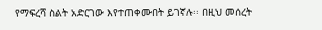የማፍረሻ ስልት አድርገው እየተጠቀሙበት ይገኛሉ፡፡ በዚህ መሰረት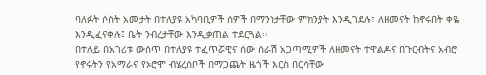ባለፉት ሶስት አመታት በተለያዩ አካባቢዎች ሰዎች በማንነታቸው ምክንያት እንዲገደሉ፣ ለዘመናት ከኖሩበት ቀዬ እንዲፈናቀሉ፤ ቤት ንብረታቸው እንዲቃጠል ተደርጓል፡፡
በተለይ በአገሪቱ ውስጥ በተለያዩ ተፈጥሯዊና ሰው ሰራሽ አጋጣሚዎች ለዘመናት ተዋልዶና በጉርብትና አብሮ የኖሩትን የአማራና የኦሮሞ ብሄረሰቦች በማጋጨት ዜጎች እርስ በርሳቸው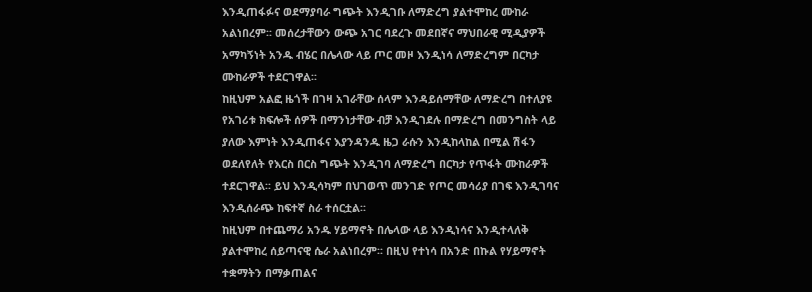እንዲጠፋፉና ወደማያባራ ግጭት እንዲገቡ ለማድረግ ያልተሞከረ ሙከራ አልነበረም፡፡ መሰረታቸውን ውጭ አገር ባደረጉ መደበኛና ማህበራዊ ሚዲያዎች አማካኝነት አንዱ ብሄር በሌላው ላይ ጦር መዞ እንዲነሳ ለማድረግም በርካታ ሙከራዎች ተደርገዋል፡፡
ከዚህም አልፎ ዜጎች በገዛ አገራቸው ሰላም እንዳይሰማቸው ለማድረግ በተለያዩ የአገሪቱ ክፍሎች ሰዎች በማንነታቸው ብቻ እንዲገደሉ በማድረግ በመንግስት ላይ ያለው እምነት እንዲጠፋና እያንዳንዱ ዜጋ ራሱን እንዲከላከል በሚል ሽፋን ወደለየለት የእርስ በርስ ግጭት እንዲገባ ለማድረግ በርካታ የጥፋት ሙከራዎች ተደርገዋል፡፡ ይህ እንዲሳካም በህገወጥ መንገድ የጦር መሳሪያ በገፍ እንዲገባና እንዲሰራጭ ከፍተኛ ስራ ተሰርቷል፡፡
ከዚህም በተጨማሪ አንዱ ሃይማኖት በሌላው ላይ እንዲነሳና እንዲተላለቅ ያልተሞከረ ሰይጣናዊ ሴራ አልነበረም፡፡ በዚህ የተነሳ በአንድ በኩል የሃይማኖት ተቋማትን በማቃጠልና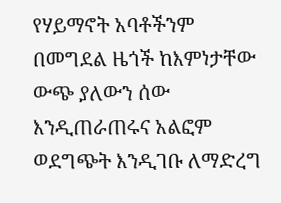የሃይማኖት አባቶችንም በመግደል ዜጎች ከእምነታቸው ውጭ ያለውን ሰው እንዲጠራጠሩና አልፎም ወደግጭት እንዲገቡ ለማድረግ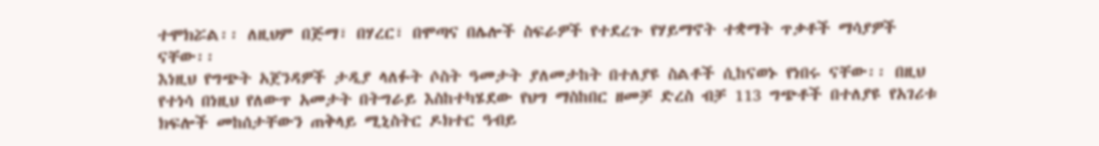ተሞክሯል፡፡ ለዚህም በጅማ፣ በሃረር፣ በሞጣና በሌሎች ስፍራዎች የተደረጉ የሃይማኖት ተቋማት ጥቃቶች ማሳያዎች ናቸው፡፡
እነዚህ የግጭት አጀንዳዎች ታዲያ ላለፉት ሶስት ዓመታት ያለመታከት በተለያዩ ስልቶች ሲከናወኑ የነበሩ ናቸው፡፡ በዚህ የተነሳ በነዚህ የለውጥ አመታት በትግራይ እስከተካሄደው የህግ ማስከበር ዘመቻ ድረስ ብቻ 113 ግጭቶች በተለያዩ የአገሪቱ ክፍሎች መከሰታቸውን ጠቅላይ ሚኒስትር ዶክተር ዓብይ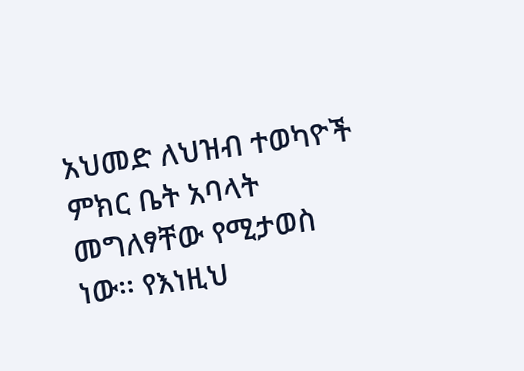አህመድ ለህዝብ ተወካዮች ምክር ቤት አባላት መግለፃቸው የሚታወስ ነው፡፡ የእነዚህ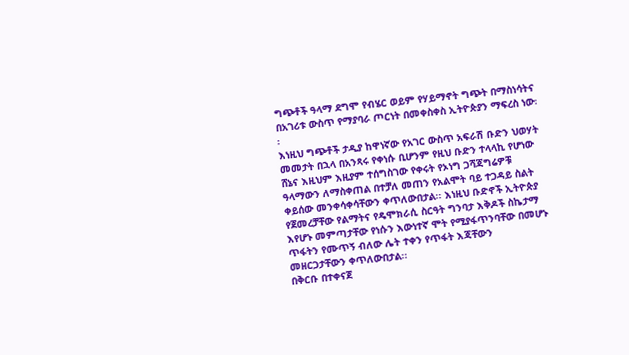ግጭቶች ዓላማ ደግሞ የብሄር ወይም የሃይማኖት ግጭት በማስነሳትና በአገሪቱ ውስጥ የማያባራ ጦርነት በመቀስቀስ ኢትዮጵያን ማፍረስ ነው፡፡
እነዚህ ግጭቶች ታዲያ ከዋነኛው የአገር ውስጥ አፍራሽ ቡድን ህወሃት መመታት በኋላ በአንጻሩ የቀነሱ ቢሆንም የዚህ ቡድን ተላላኪ የሆነው ሸኔና እዚህም እዚያም ተሰግስገው የቀሩት የኦነግ ጋሻጃግሬዎቹ ዓላማውን ለማስቀጠል በተቻለ መጠን የአልሞት ባይ ተጋዳይ ስልት ቀይሰው መንቀሳቀሳቸውን ቀጥለውበታል፡፡ እነዚህ ቡድኖች ኢትዮጵያ የጀመረቻቸው የልማትና የዴሞክራሲ ስርዓት ግንባታ እቅዶች ስኬታማ እየሆኑ መምጣታቸው የነሱን እውነተኛ ሞት የሚያፋጥንባቸው በመሆኑ ጥፋትን የሙጥኝ ብለው ሌት ተቀን የጥፋት እጃቸውን መዘርጋታቸውን ቀጥለውበታል፡፡
በቅርቡ በተቀናጀ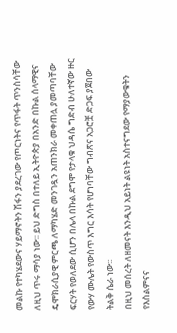መልኩ የተካሄደውና ሃይማኖትን ሽፋን ያደረገው የጦርነትና የጥፋት ጥንስሳቸው ለዚህ ጥሩ ማሳያ ነው፡፡ ይህ ድግስ በተለይ ኢትዮጵያ በአንድ በኩል ሰላማዊና ዴሞክራሲያዊ ምርጫ ለማካሄድ መንገዷን አጠንክራ መቀጠሏ ያመጣባቸው ፍርሃት የወለደው ሲሆን በሌላ በኩል ደግሞ የታላቁ ህዳሴ ግድብ ሁለተኛው ዙር የውሃ ሙሌት የውስጥ እግር እሳት የሆነባቸው ግብጽና አጋሮቿ ድጋፍ ያጀበው ትልቅ ሴራ ነው፡፡
በዚህ መሰረት ለዘመናት እንዲህ አይነት ልዩነት አስተናግደው የማያውቁትን የእስልምናና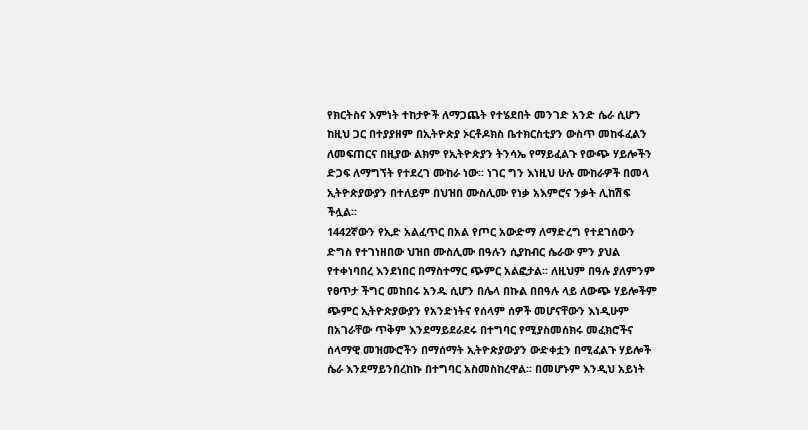የክርትስና እምነት ተከታዮች ለማጋጨት የተሄደበት መንገድ አንድ ሴራ ሲሆን ከዚህ ጋር በተያያዘም በኢትዮጵያ ኦርቶዶክስ ቤተክርስቲያን ውስጥ መከፋፈልን ለመፍጠርና በዚያው ልክም የኢትዮጵያን ትንሳኤ የማይፈልጉ የውጭ ሃይሎችን ድጋፍ ለማግኘት የተደረገ ሙከራ ነው፡፡ ነገር ግን እነዚህ ሁሉ ሙከራዎች በመላ ኢትዮጵያውያን በተለይም በህዝበ ሙስሊሙ የነቃ አእምሮና ንቃት ሊከሽፍ ችሏል፡፡
1442ኛውን የኢድ አልፈጥር በአል የጦር አውድማ ለማድረግ የተደገሰውን ድግስ የተገነዘበው ህዝበ ሙስሊሙ በዓሉን ሲያከብር ሴራው ምን ያህል የተቀነባበረ እንደነበር በማስተማር ጭምር አልፎታል፡፡ ለዚህም በዓሉ ያለምንም የፀጥታ ችግር መከበሩ አንዱ ሲሆን በሌላ በኩል በበዓሉ ላይ ለውጭ ሃይሎችም ጭምር ኢትዮጵያውያን የአንድነትና የሰላም ሰዎች መሆናቸውን እነዲሁም በአገራቸው ጥቅም እንደማይደራደሩ በተግባር የሚያስመሰክሩ መፈክሮችና ሰላማዊ መዝሙሮችን በማሰማት ኢትዮጵያውያን ውድቀቷን በሚፈልጉ ሃይሎች ሴራ እንደማይንበረከኩ በተግባር አስመስከረዋል፡፡ በመሆኑም እንዲህ አይነት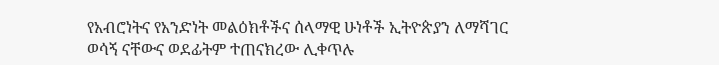የአብሮነትና የአንድነት መልዕክቶችና ሰላማዊ ሁነቶች ኢትዮጵያን ለማሻገር ወሳኝ ናቸውና ወደፊትም ተጠናክረው ሊቀጥሉ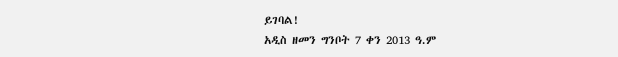ይገባል!
አዲስ ዘመን ግንቦት 7 ቀን 2013 ዓ.ም